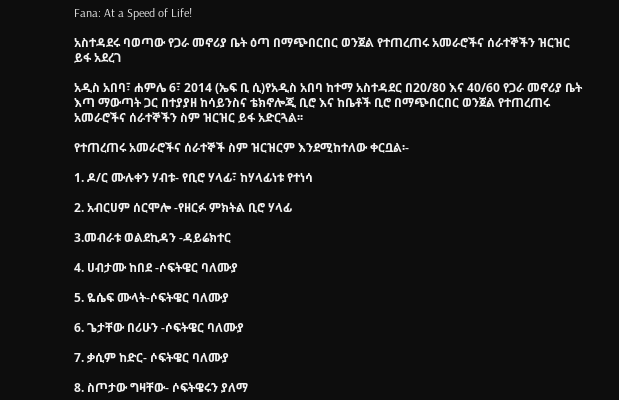Fana: At a Speed of Life!

አስተዳደሩ ባወጣው የጋራ መኖሪያ ቤት ዕጣ በማጭበርበር ወንጀል የተጠረጠሩ አመራሮችና ሰራተኞችን ዝርዝር ይፋ አደረገ

አዲስ አበባ፣ ሐምሌ 6፣ 2014 (ኤፍ ቢ ሲ)የአዲስ አበባ ከተማ አስተዳደር በ20/80 እና 40/60 የጋራ መኖሪያ ቤት እጣ ማውጣት ጋር በተያያዘ ከሳይንስና ቴክኖሎጂ ቢሮ እና ከቤቶች ቢሮ በማጭበርበር ወንጀል የተጠረጠሩ አመራሮችና ሰራተኞችን ስም ዝርዝር ይፋ አድርጓል፡፡

የተጠረጠሩ አመራሮችና ሰራተኞች ስም ዝርዝርም እንደሚከተለው ቀርቧል፡-

1. ዶ/ር ሙሉቀን ሃብቱ- የቢሮ ሃላፊ፣ ከሃላፊነቱ የተነሳ

2. አብርሀም ሰርሞሎ -የዘርፉ ምክትል ቢሮ ሃላፊ

3.መብራቱ ወልደኪዳን -ዳይሬክተር

4. ሀብታሙ ከበደ -ሶፍትዌር ባለሙያ

5. ዬሴፍ ሙላት-ሶፍትዌር ባለሙያ

6. ጌታቸው በሪሁን -ሶፍትዌር ባለሙያ

7. ቃሲም ከድር- ሶፍትዌር ባለሙያ

8. ስጦታው ግዛቸው- ሶፍትዌሩን ያለማ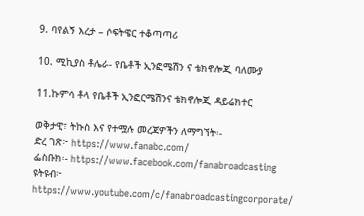9. ባየልኝ እረታ – ሶፍትዌር ተቆጣጣሪ

10. ሚኪያስ ቶሌራ- የቤቶች ኢንፎሜሽን ና ቴክኖሎጂ ባለሙያ

11.ኩምሳ ቶላ የቤቶች ኢንፎርሜሽንና ቴክኖሎጂ ዳይሬክተር

ወቅታዊ፣ ትኩስ እና የተሟሉ መረጃዎችን ለማግኘት፡-
ድረ ገጽ፦ https://www.fanabc.com/
ፌስቡክ፡- https://www.facebook.com/fanabroadcasting
ዩትዩብ፦ https://www.youtube.com/c/fanabroadcastingcorporate/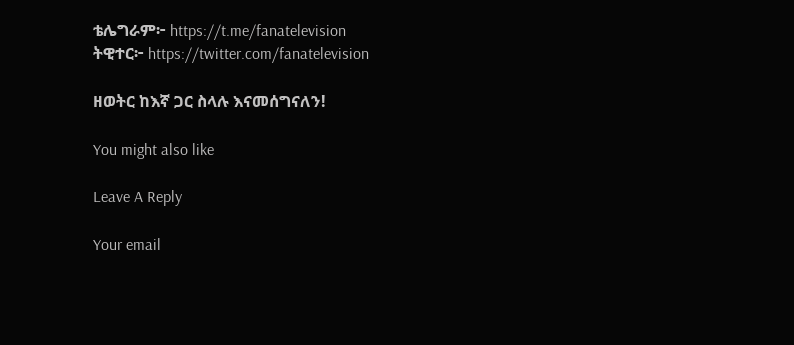ቴሌግራም፦ https://t.me/fanatelevision
ትዊተር፦ https://twitter.com/fanatelevision

ዘወትር ከእኛ ጋር ስላሉ እናመሰግናለን!

You might also like

Leave A Reply

Your email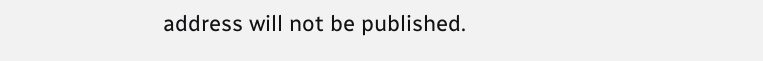address will not be published.